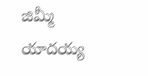జిమ్మీ యాదయ్య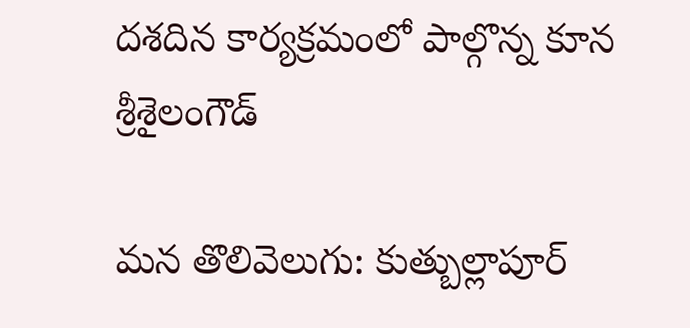దశదిన కార్యక్రమంలో పాల్గొన్న కూన శ్రీశైలంగౌడ్

మన తొలివెలుగు: కుత్బుల్లాపూర్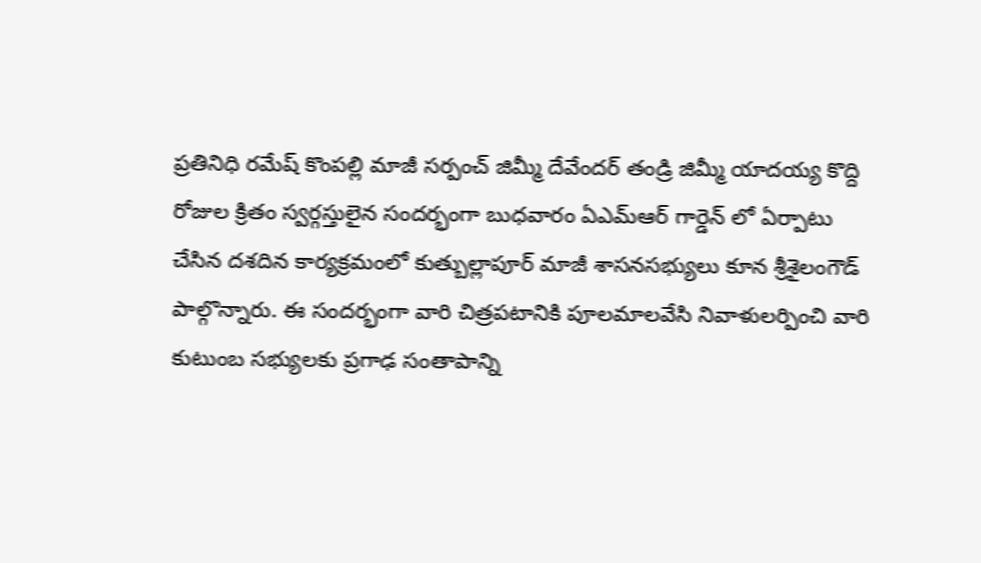ప్రతినిధి రమేష్ కొంపల్లి మాజీ సర్పంచ్ జిమ్మీ దేవేందర్ తండ్రి జిమ్మీ యాదయ్య కొద్ది రోజుల క్రితం స్వర్గస్తులైన సందర్భంగా బుధవారం ఏఎమ్ఆర్ గార్డెన్ లో ఏర్పాటు చేసిన దశదిన కార్యక్రమంలో కుత్బుల్లాపూర్ మాజీ శాసనసభ్యులు కూన శ్రీశైలంగౌడ్ పాల్గొన్నారు. ఈ సందర్భంగా వారి చిత్రపటానికి పూలమాలవేసి నివాళులర్పించి వారి కుటుంబ సభ్యులకు ప్రగాఢ సంతాపాన్ని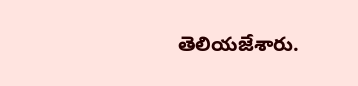తెలియజేశారు.